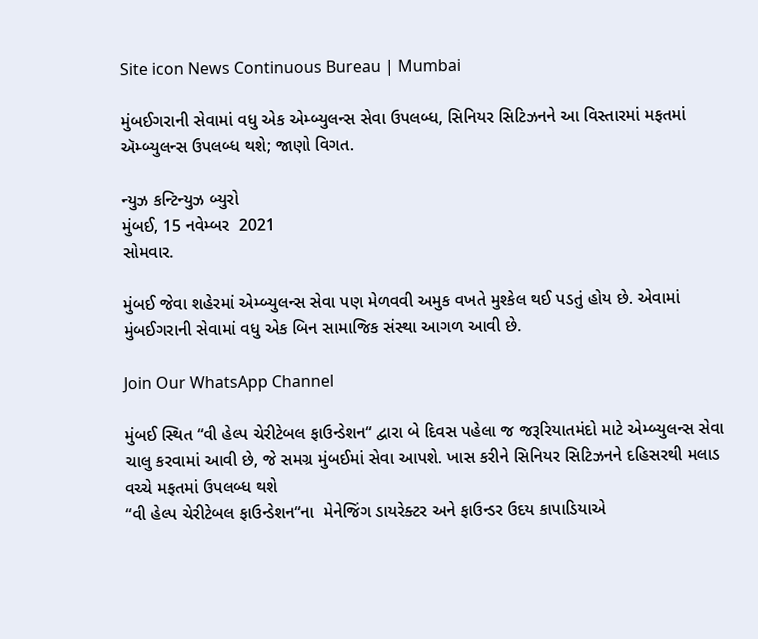Site icon News Continuous Bureau | Mumbai

મુંબઈગરાની સેવામાં વધુ એક એમ્બ્યુલન્સ સેવા ઉપલબ્ધ, સિનિયર સિટિઝનને આ વિસ્તારમાં મફતમાં ઍમ્બ્યુલન્સ ઉપલબ્ધ થશે; જાણો વિગત.

ન્યુઝ કન્ટિન્યુઝ બ્યુરો
મુંબઈ, 15 નવેમ્બર  2021
સોમવાર.

મુંબઈ જેવા શહેરમાં એમ્બ્યુલન્સ સેવા પણ મેળવવી અમુક વખતે મુશ્કેલ થઈ પડતું હોય છે. એવામાં મુંબઈગરાની સેવામાં વધુ એક બિન સામાજિક સંસ્થા આગળ આવી છે.

Join Our WhatsApp Channel

મુંબઈ સ્થિત “વી હેલ્પ ચેરીટેબલ ફાઉન્ડેશન“ દ્વારા બે દિવસ પહેલા જ જરૂરિયાતમંદો માટે એમ્બ્યુલન્સ સેવા ચાલુ કરવામાં આવી છે, જે સમગ્ર મુંબઈમાં સેવા આપશે. ખાસ કરીને સિનિયર સિટિઝનને દહિસરથી મલાડ વચ્ચે મફતમાં ઉપલબ્ધ થશે
“વી હેલ્પ ચેરીટેબલ ફાઉન્ડેશન“ના  મેનેજિંગ ડાયરેક્ટર અને ફાઉન્ડર ઉદય કાપાડિયાએ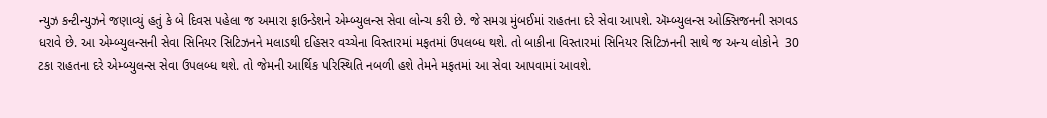ન્યુઝ કન્ટીન્યુઝને જણાવ્યું હતું કે બે દિવસ પહેલા જ અમારા ફાઉન્ડેશને એમ્બ્યુલન્સ સેવા લોન્ચ કરી છે. જે સમગ્ર મુંબઈમાં રાહતના દરે સેવા આપશે. ઍમ્બ્યુલન્સ ઓક્સિજનની સગવડ ધરાવે છે. આ એમ્બ્યુલન્સની સેવા સિનિયર સિટિઝનને મલાડથી દહિસર વચ્ચેના વિસ્તારમાં મફતમાં ઉપલબ્ધ થશે. તો બાકીના વિસ્તારમાં સિનિયર સિટિઝનની સાથે જ અન્ય લોકોને  30 ટકા રાહતના દરે એમ્બ્યુલન્સ સેવા ઉપલબ્ધ થશે. તો જેમની આર્થિક પરિસ્થિતિ નબળી હશે તેમને મફતમાં આ સેવા આપવામાં આવશે.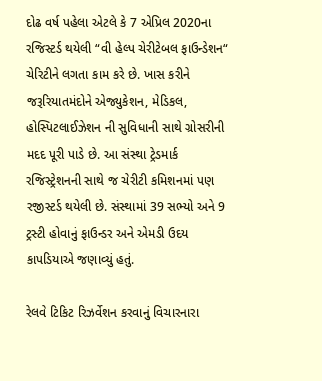દોઢ વર્ષ પહેલા એટલે કે 7 એપ્રિલ 2020ના રજિસ્ટર્ડ થયેલી “વી હેલ્પ ચેરીટેબલ ફાઉન્ડેશન“ ચેરિટીને લગતા કામ કરે છે. ખાસ કરીને જરૂરિયાતમંદોને એજ્યુકેશન, મેડિકલ, હોસ્પિટલાઈઝેશન ની સુવિધાની સાથે ગ્રોસરીની મદદ પૂરી પાડે છે. આ સંસ્થા ટ્રેડમાર્ક રજિસ્ટ્રેશનની સાથે જ ચેરીટી કમિશનમાં પણ રજીસ્ટર્ડ થયેલી છે. સંસ્થામાં 39 સભ્યો અને 9 ટ્રસ્ટી હોવાનું ફાઉન્ડર અને એમડી ઉદય કાપડિયાએ જણાવ્યું હતું.

રેલવે ટિકિટ રિઝર્વેશન કરવાનું વિચારનારા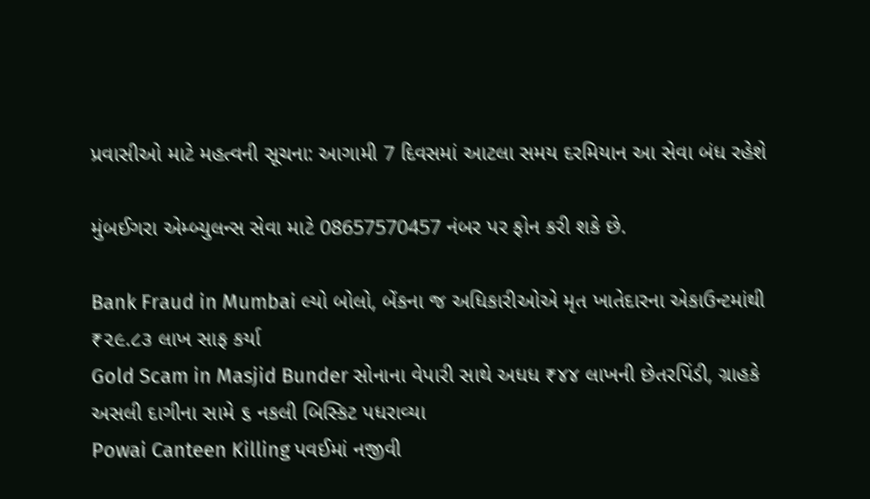પ્રવાસીઓ માટે મહત્વની સૂચના: આગામી 7 દિવસમાં આટલા સમય દરમિયાન આ સેવા બંધ રહેશે

મુંબઈગરા એમ્બ્યુલન્સ સેવા માટે 08657570457 નંબર પર ફોન કરી શકે છે.

Bank Fraud in Mumbai લ્યો બોલો, બેંકના જ અધિકારીઓએ મૃત ખાતેદારના એકાઉન્ટમાંથી ₹૨૯.૮૩ લાખ સાફ કર્યા
Gold Scam in Masjid Bunder સોનાના વેપારી સાથે અધધ ₹૪૪ લાખની છેતરપિંડી, ગ્રાહકે અસલી દાગીના સામે ૬ નકલી બિસ્કિટ પધરાવ્યા
Powai Canteen Killing પવઈમાં નજીવી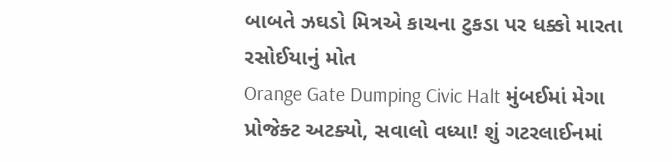બાબતે ઝઘડો મિત્રએ કાચના ટુકડા પર ધક્કો મારતા રસોઈયાનું મોત
Orange Gate Dumping Civic Halt મુંબઈમાં મેગા પ્રોજેક્ટ અટક્યો, સવાલો વધ્યા! શું ગટરલાઈનમાં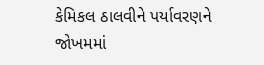કેમિકલ ઠાલવીને પર્યાવરણને જોખમમાં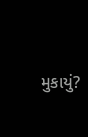મુકાયું?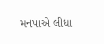મનપાએ લીધા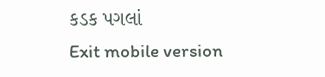કડક પગલાં
Exit mobile version